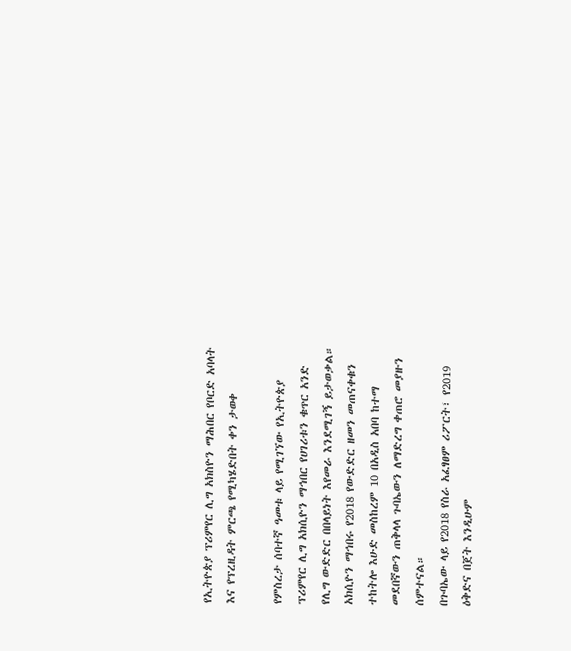የኢትዮጵያ ፕሪምየር ሊግ አክስዮን ማሕበር የቦርድ አባላት እና የፕረዚዳት ምርጫ የሚካሄድበት ቀን ታወቀ

የምስረታ ሰባተኛ ዓመቱ ላይ የሚገኘው የኢትዮጵያ ፕሪምየር ሊግ አክሲዮን ማኅበር የሀገሪቱን ቁጥር አንድ የሊግ ውድድር በበላይነት እየመራ እንደሚገኝ ይታወቃል። አክሲዮን ማኅበሩ የ2018 የውድድር ዘመን መጠናቀቁን ተከትሎ እሁድ መስከረም 10 በአዲስ አበባ ከተማ መደበኛውን ጠቅላላ ጉባኤውን ለማድረግ ቀጠሮ መያዙን ሰምተናል።
በጉባኤው ላይ የ2018 የስራ አፈፃፀም ሪፖርት፣ የ2019 ዕቅድና በጀት እንዲሁም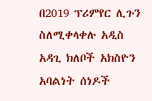በ2019 ፕሪምየር ሊጉን ስለሚቀላቀሉ አዲስ አዳጊ ክለቦች አክስዮን አባልነት ሰነዶች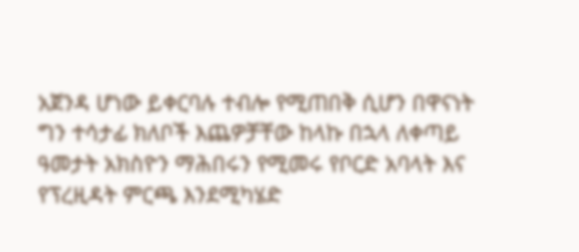አጀንዳ ሆነው ይቀርባሉ ተብሎ የሚጠበቅ ሲሆን በዋናነት ግን ተሳታፊ ክለቦች እጨዎቻቸው ከላኩ በኋላ ለቀጣይ ዓመታት አክስዮን ማሕበሩን የሚመሩ የቦርድ አባላት እና የፕረዚዳት ምርጫ እንደሚካሄድ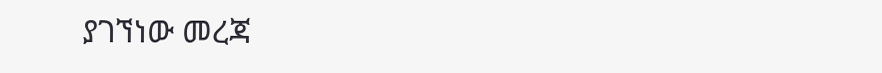ያገኘነው መረጃ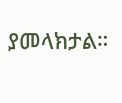ያመላክታል።